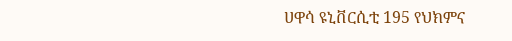ሀዋሳ ዩኒቨርሲቲ 195 የህክምና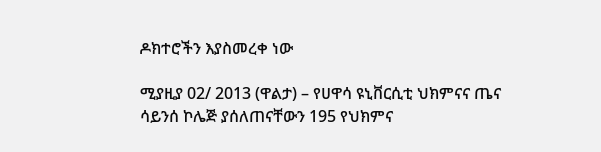ዶክተሮችን እያስመረቀ ነው

ሚያዚያ 02/ 2013 (ዋልታ) – የሀዋሳ ዩኒቨርሲቲ ህክምናና ጤና ሳይንሰ ኮሌጅ ያሰለጠናቸውን 195 የህክምና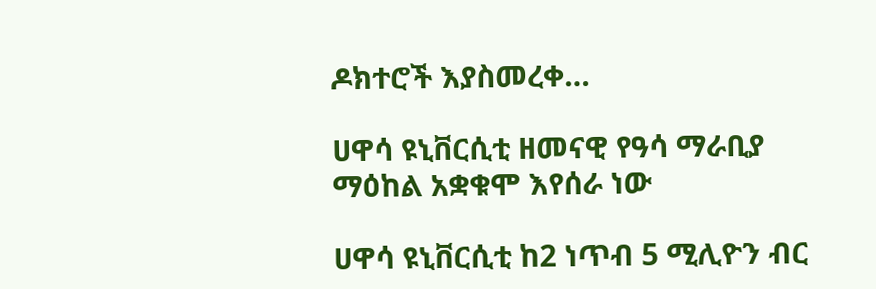ዶክተሮች እያስመረቀ…

ሀዋሳ ዩኒቨርሲቲ ዘመናዊ የዓሳ ማራቢያ ማዕከል አቋቁሞ እየሰራ ነው

ሀዋሳ ዩኒቨርሲቲ ከ2 ነጥብ 5 ሚሊዮን ብር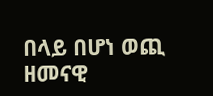በላይ በሆነ ወጪ ዘመናዊ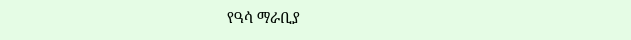የዓሳ ማራቢያ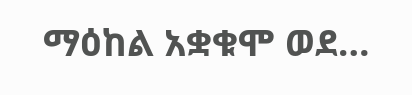ማዕከል አቋቁሞ ወደ…